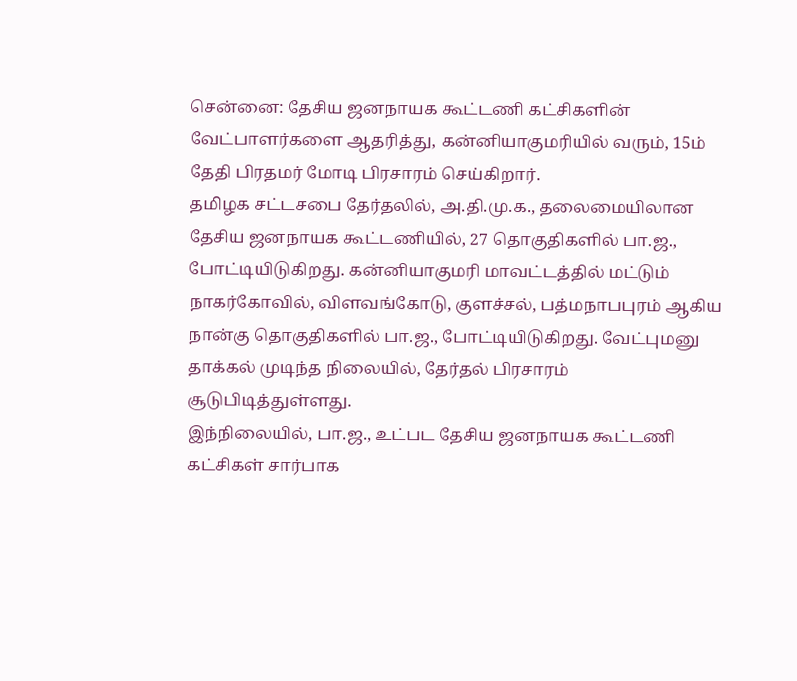சென்னை: தேசிய ஜனநாயக கூட்டணி கட்சிகளின் வேட்பாளர்களை ஆதரித்து, கன்னியாகுமரியில் வரும், 15ம் தேதி பிரதமர் மோடி பிரசாரம் செய்கிறார்.
தமிழக சட்டசபை தேர்தலில், அ.தி.மு.க., தலைமையிலான தேசிய ஜனநாயக கூட்டணியில், 27 தொகுதிகளில் பா.ஜ., போட்டியிடுகிறது. கன்னியாகுமரி மாவட்டத்தில் மட்டும் நாகர்கோவில், விளவங்கோடு, குளச்சல், பத்மநாபபுரம் ஆகிய நான்கு தொகுதிகளில் பா.ஜ., போட்டியிடுகிறது. வேட்புமனு தாக்கல் முடிந்த நிலையில், தேர்தல் பிரசாரம் சூடுபிடித்துள்ளது.
இந்நிலையில், பா.ஜ., உட்பட தேசிய ஜனநாயக கூட்டணி கட்சிகள் சார்பாக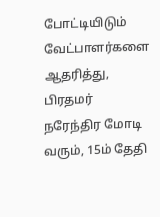போட்டியிடும் வேட்பாளர்களை ஆதரித்து, பிரதமர் நரேந்திர மோடி வரும், 15ம் தேதி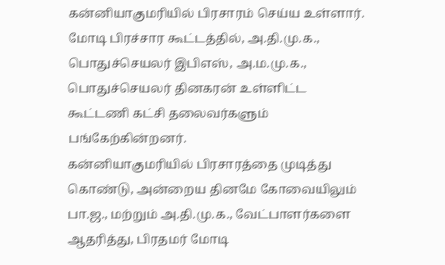கன்னியாகுமரியில் பிரசாரம் செய்ய உள்ளார். மோடி பிரச்சார கூட்டத்தில், அ.தி.மு.க., பொதுச்செயலர் இபிஎஸ், அ.ம.மு.க., பொதுச்செயலர் தினகரன் உள்ளிட்ட கூட்டணி கட்சி தலைவர்களும் பங்கேற்கின்றனர்.
கன்னியாகுமரியில் பிரசாரத்தை முடித்து கொண்டு, அன்றைய தினமே கோவையிலும் பா.ஜ., மற்றும் அ.தி.மு.க., வேட்பாளர்களை ஆதரித்து, பிரதமர் மோடி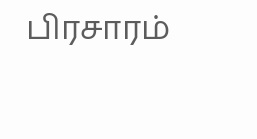பிரசாரம்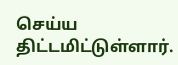செய்ய திட்டமிட்டுள்ளார்.